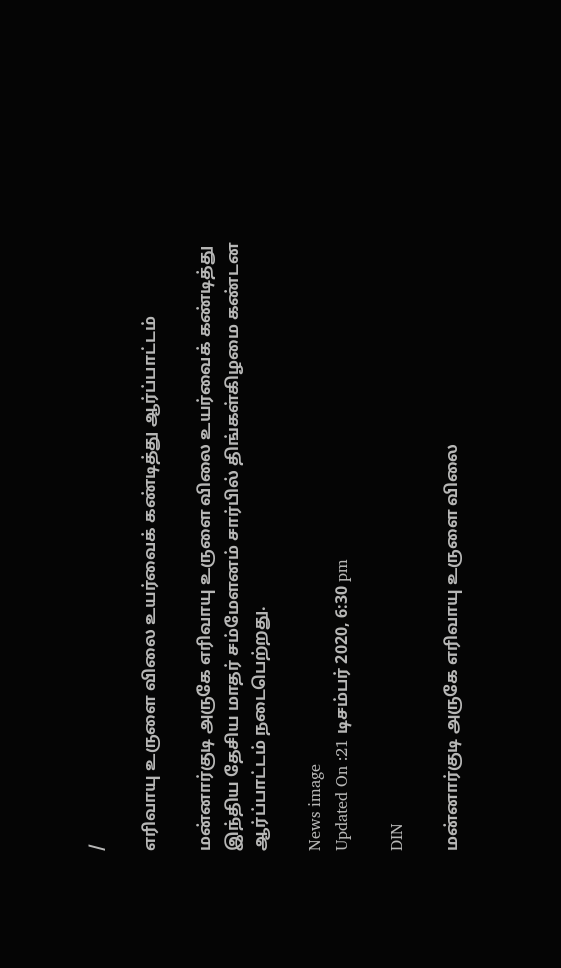/

எரிவாயு உருளை விலை உயர்வைக் கண்டித்து ஆர்ப்பாட்டம்

மன்னார்குடி அருகே எரிவாயு உருளை விலை உயர்வைக் கண்டித்து இந்திய தேசிய மாதர் சம்மேளனம் சார்பில் திங்கள்கிழமை கண்டன ஆர்ப்பாட்டம் நடைபெற்றது.

News image
Updated On :21 டிசம்பர் 2020, 6:30 pm

DIN

மன்னார்குடி அருகே எரிவாயு உருளை விலை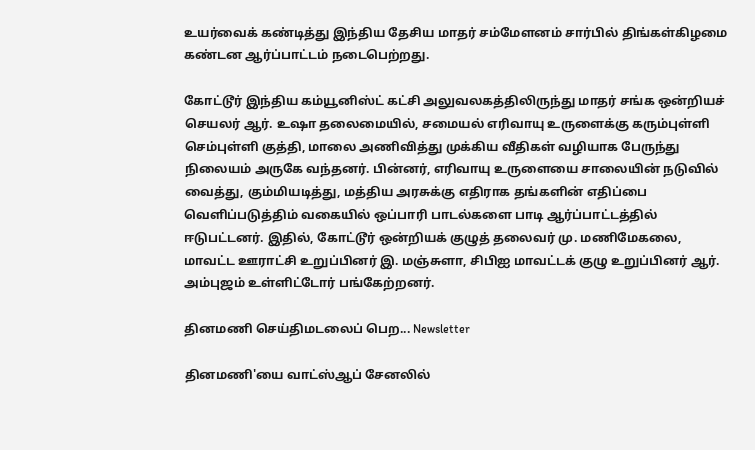உயர்வைக் கண்டித்து இந்திய தேசிய மாதர் சம்மேளனம் சார்பில் திங்கள்கிழமை கண்டன ஆர்ப்பாட்டம் நடைபெற்றது.

கோட்டூர் இந்திய கம்யூனிஸ்ட் கட்சி அலுவலகத்திலிருந்து மாதர் சங்க ஒன்றியச் செயலர் ஆர். உஷா தலைமையில், சமையல் எரிவாயு உருளைக்கு கரும்புள்ளி செம்புள்ளி குத்தி, மாலை அணிவித்து முக்கிய வீதிகள் வழியாக பேருந்து நிலையம் அருகே வந்தனர். பின்னர், எரிவாயு உருளையை சாலையின் நடுவில் வைத்து, கும்மியடித்து, மத்திய அரசுக்கு எதிராக தங்களின் எதிப்பை வெளிப்படுத்திம் வகையில் ஒப்பாரி பாடல்களை பாடி ஆர்ப்பாட்டத்தில் ஈடுபட்டனர். இதில், கோட்டூர் ஒன்றியக் குழுத் தலைவர் மு. மணிமேகலை, மாவட்ட ஊராட்சி உறுப்பினர் இ. மஞ்சுளா, சிபிஐ மாவட்டக் குழு உறுப்பினர் ஆர். அம்புஜம் உள்ளிட்டோர் பங்கேற்றனர்.

தினமணி செய்திமடலைப் பெற... Newsletter

தினமணி'யை வாட்ஸ்ஆப் சேனலில்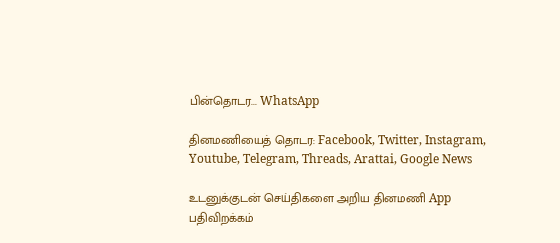பின்தொடர... WhatsApp

தினமணியைத் தொடர: Facebook, Twitter, Instagram, Youtube, Telegram, Threads, Arattai, Google News

உடனுக்குடன் செய்திகளை அறிய தினமணி App பதிவிறக்கம்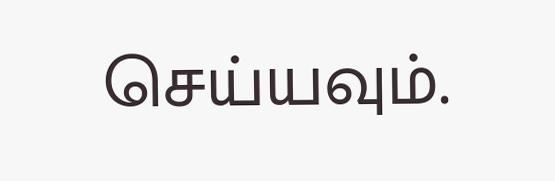செய்யவும்.